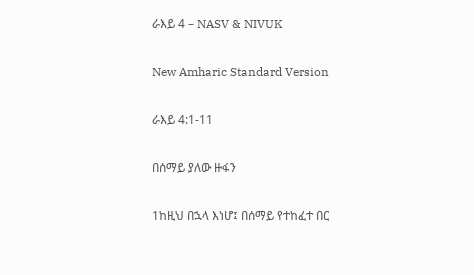ራእይ 4 – NASV & NIVUK

New Amharic Standard Version

ራእይ 4:1-11

በሰማይ ያለው ዙፋን

1ከዚህ በኋላ እነሆ፤ በሰማይ የተከፈተ በር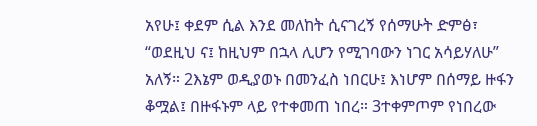አየሁ፤ ቀደም ሲል እንደ መለከት ሲናገረኝ የሰማሁት ድምፅ፣ “ወደዚህ ና፤ ከዚህም በኋላ ሊሆን የሚገባውን ነገር አሳይሃለሁ” አለኝ። 2እኔም ወዲያወኑ በመንፈስ ነበርሁ፤ እነሆም በሰማይ ዙፋን ቆሟል፤ በዙፋኑም ላይ የተቀመጠ ነበረ። 3ተቀምጦም የነበረው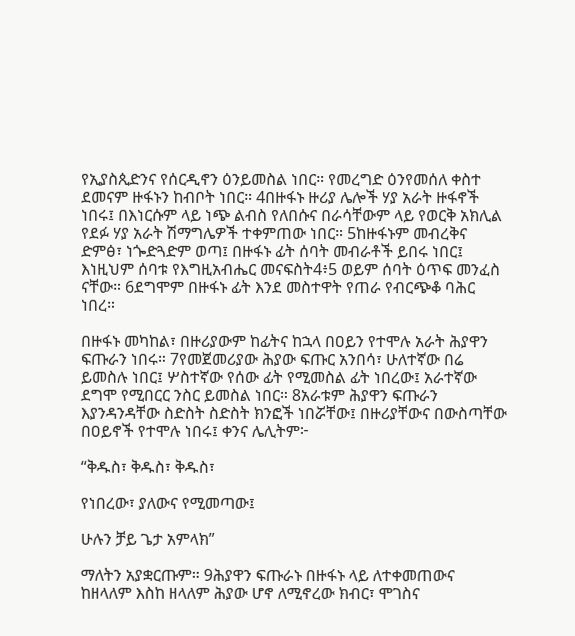የኢያስጲድንና የሰርዲኖን ዕንይመስል ነበር። የመረግድ ዕንየመሰለ ቀስተ ደመናም ዙፋኑን ከብቦት ነበር። 4በዙፋኑ ዙሪያ ሌሎች ሃያ አራት ዙፋኖች ነበሩ፤ በእነርሱም ላይ ነጭ ልብስ የለበሱና በራሳቸውም ላይ የወርቅ አክሊል የደፉ ሃያ አራት ሽማግሌዎች ተቀምጠው ነበር። 5ከዙፋኑም መብረቅና ድምፅ፣ ነጐድጓድም ወጣ፤ በዙፋኑ ፊት ሰባት መብራቶች ይበሩ ነበር፤ እነዚህም ሰባቱ የእግዚአብሔር መናፍስት4፥5 ወይም ሰባት ዕጥፍ መንፈስ ናቸው። 6ደግሞም በዙፋኑ ፊት እንደ መስተዋት የጠራ የብርጭቆ ባሕር ነበረ።

በዙፋኑ መካከል፣ በዙሪያውም ከፊትና ከኋላ በዐይን የተሞሉ አራት ሕያዋን ፍጡራን ነበሩ። 7የመጀመሪያው ሕያው ፍጡር አንበሳ፣ ሁለተኛው በሬ ይመስሉ ነበር፤ ሦስተኛው የሰው ፊት የሚመስል ፊት ነበረው፤ አራተኛው ደግሞ የሚበርር ንስር ይመስል ነበር። 8አራቱም ሕያዋን ፍጡራን እያንዳንዳቸው ስድስት ስድስት ክንፎች ነበሯቸው፤ በዙሪያቸውና በውስጣቸው በዐይኖች የተሞሉ ነበሩ፤ ቀንና ሌሊትም፦

“ቅዱስ፣ ቅዱስ፣ ቅዱስ፣

የነበረው፣ ያለውና የሚመጣው፤

ሁሉን ቻይ ጌታ አምላክ”

ማለትን አያቋርጡም። 9ሕያዋን ፍጡራኑ በዙፋኑ ላይ ለተቀመጠውና ከዘላለም እስከ ዘላለም ሕያው ሆኖ ለሚኖረው ክብር፣ ሞገስና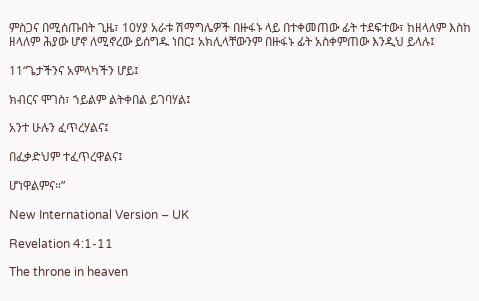ምስጋና በሚሰጡበት ጊዜ፣ 10ሃያ አራቱ ሽማግሌዎች በዙፋኑ ላይ በተቀመጠው ፊት ተደፍተው፣ ከዘላለም እስከ ዘላለም ሕያው ሆኖ ለሚኖረው ይሰግዱ ነበር፤ አክሊላቸውንም በዙፋኑ ፊት አስቀምጠው እንዲህ ይላሉ፤

11“ጌታችንና አምላካችን ሆይ፤

ክብርና ሞገስ፣ ኀይልም ልትቀበል ይገባሃል፤

አንተ ሁሉን ፈጥረሃልና፤

በፈቃድህም ተፈጥረዋልና፤

ሆነዋልምና።”

New International Version – UK

Revelation 4:1-11

The throne in heaven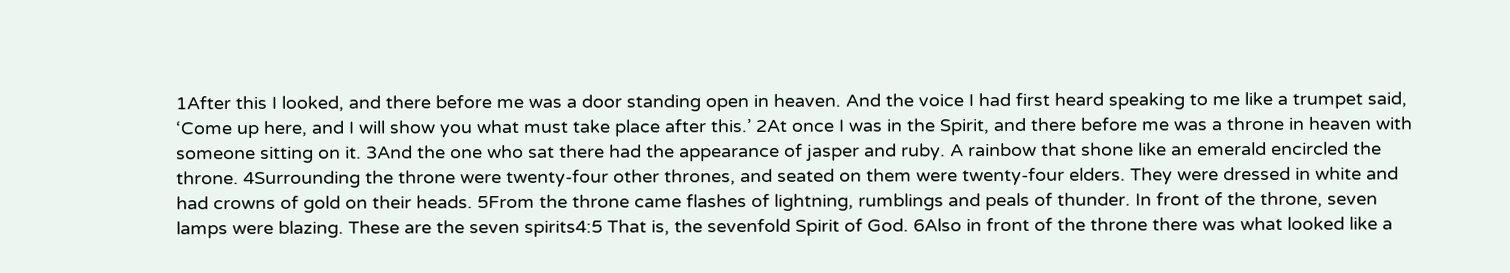1After this I looked, and there before me was a door standing open in heaven. And the voice I had first heard speaking to me like a trumpet said, ‘Come up here, and I will show you what must take place after this.’ 2At once I was in the Spirit, and there before me was a throne in heaven with someone sitting on it. 3And the one who sat there had the appearance of jasper and ruby. A rainbow that shone like an emerald encircled the throne. 4Surrounding the throne were twenty-four other thrones, and seated on them were twenty-four elders. They were dressed in white and had crowns of gold on their heads. 5From the throne came flashes of lightning, rumblings and peals of thunder. In front of the throne, seven lamps were blazing. These are the seven spirits4:5 That is, the sevenfold Spirit of God. 6Also in front of the throne there was what looked like a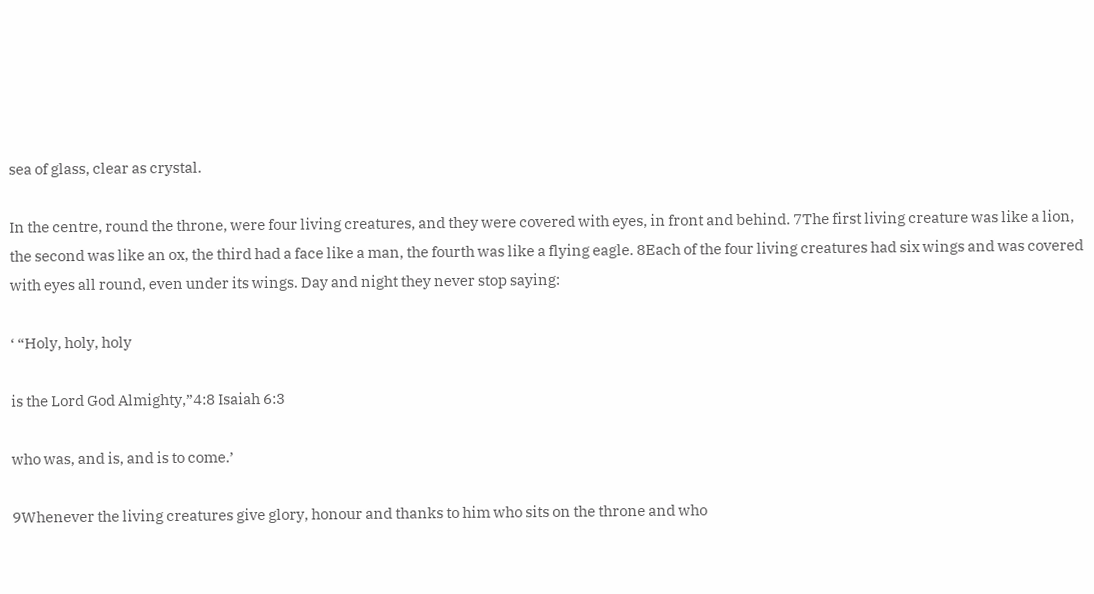sea of glass, clear as crystal.

In the centre, round the throne, were four living creatures, and they were covered with eyes, in front and behind. 7The first living creature was like a lion, the second was like an ox, the third had a face like a man, the fourth was like a flying eagle. 8Each of the four living creatures had six wings and was covered with eyes all round, even under its wings. Day and night they never stop saying:

‘ “Holy, holy, holy

is the Lord God Almighty,”4:8 Isaiah 6:3

who was, and is, and is to come.’

9Whenever the living creatures give glory, honour and thanks to him who sits on the throne and who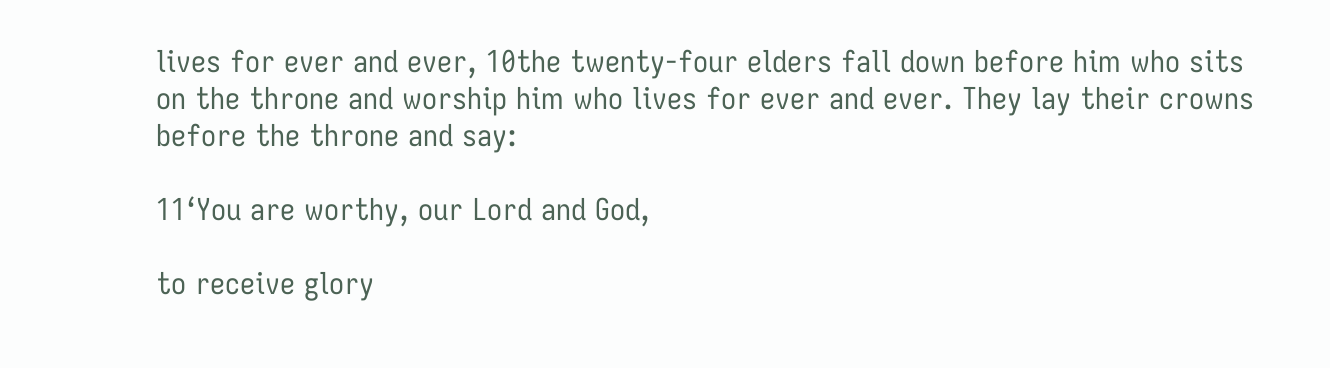lives for ever and ever, 10the twenty-four elders fall down before him who sits on the throne and worship him who lives for ever and ever. They lay their crowns before the throne and say:

11‘You are worthy, our Lord and God,

to receive glory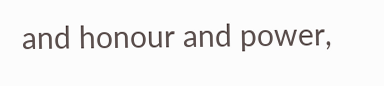and honour and power,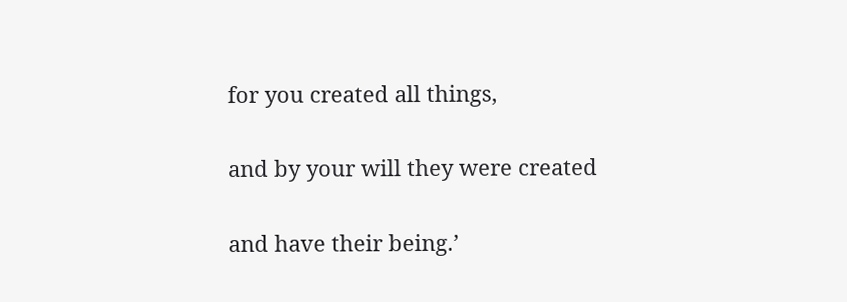for you created all things,

and by your will they were created

and have their being.’